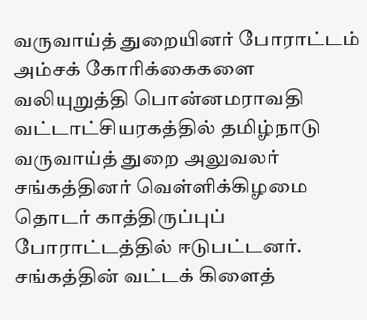வருவாய்த் துறையினர் போராட்டம்
அம்சக் கோரிக்கைகளை வலியுறுத்தி பொன்னமராவதி வட்டாட்சியரகத்தில் தமிழ்நாடு வருவாய்த் துறை அலுவலர் சங்கத்தினர் வெள்ளிக்கிழமை தொடர் காத்திருப்புப் போராட்டத்தில் ஈடுபட்டனர். சங்கத்தின் வட்டக் கிளைத்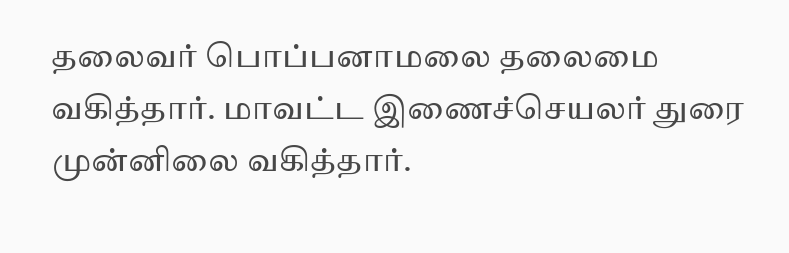தலைவர் பொப்பனாமலை தலைமை வகித்தார். மாவட்ட இணைச்செயலர் துரை முன்னிலை வகித்தார்.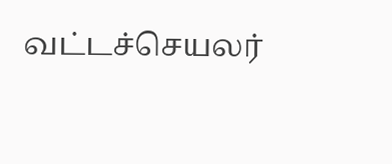வட்டச்செயலர்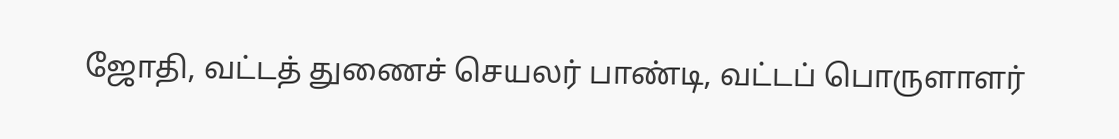ஜோதி, வட்டத் துணைச் செயலர் பாண்டி, வட்டப் பொருளாளர்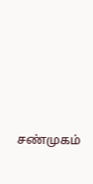சண்முகம்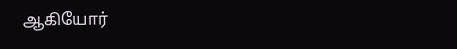ஆகியோர்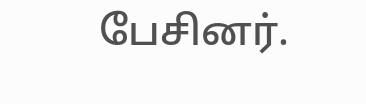பேசினர்.